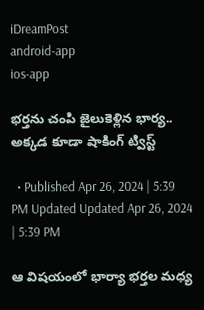iDreamPost
android-app
ios-app

భర్తను చంపి జైలుకెళ్లిన భార్య.. అక్కడ కూడా షాకింగ్ ట్విస్ట్

  • Published Apr 26, 2024 | 5:39 PM Updated Updated Apr 26, 2024 | 5:39 PM

ఆ విషయంలో భార్యా భర్తల మధ్య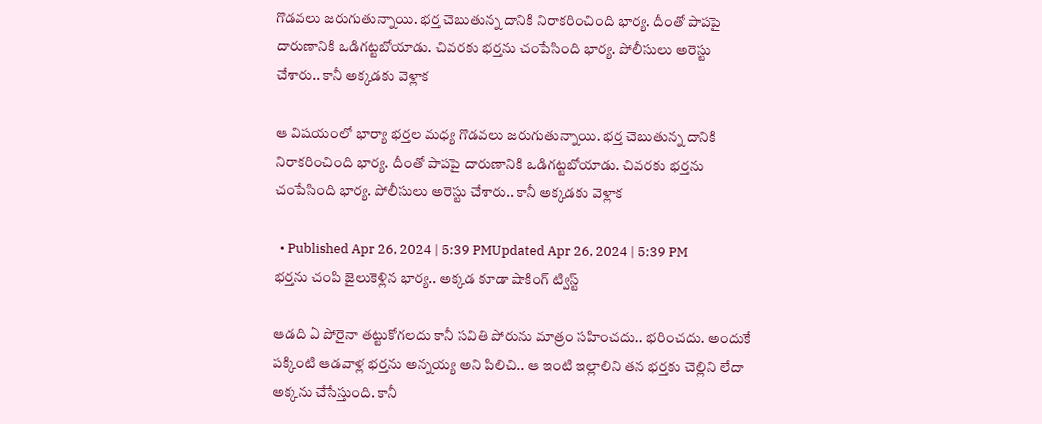గొడవలు జరుగుతున్నాయి. భర్త చెబుతున్న దానికి నిరాకరించింది భార్య. దీంతో పాపపై దారుణానికి ఒడిగట్టబోయాడు. చివరకు భర్తను చంపేసింది భార్య. పోలీసులు అరెస్టు చేశారు.. కానీ అక్కడకు వెళ్లాక

ఆ విషయంలో భార్యా భర్తల మధ్య గొడవలు జరుగుతున్నాయి. భర్త చెబుతున్న దానికి నిరాకరించింది భార్య. దీంతో పాపపై దారుణానికి ఒడిగట్టబోయాడు. చివరకు భర్తను చంపేసింది భార్య. పోలీసులు అరెస్టు చేశారు.. కానీ అక్కడకు వెళ్లాక

  • Published Apr 26, 2024 | 5:39 PMUpdated Apr 26, 2024 | 5:39 PM
భర్తను చంపి జైలుకెళ్లిన భార్య.. అక్కడ కూడా షాకింగ్ ట్విస్ట్

ఆడది ఏ పోరైనా తట్టుకోగలదు కానీ సవితి పోరును మాత్రం సహించదు.. భరించదు. అందుకే పక్కింటి ఆడవాళ్ల భర్తను అన్నయ్య అని పిలిచి.. ఆ ఇంటి ఇల్లాలిని తన భర్తకు చెల్లిని లేదా అక్కను చేసేస్తుంది. కానీ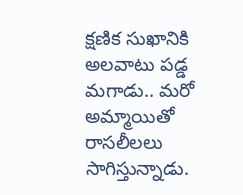క్షణిక సుఖానికి అలవాటు పడ్డ మగాడు.. మరో అమ్మాయితో రాసలీలలు సాగిస్తున్నాడు.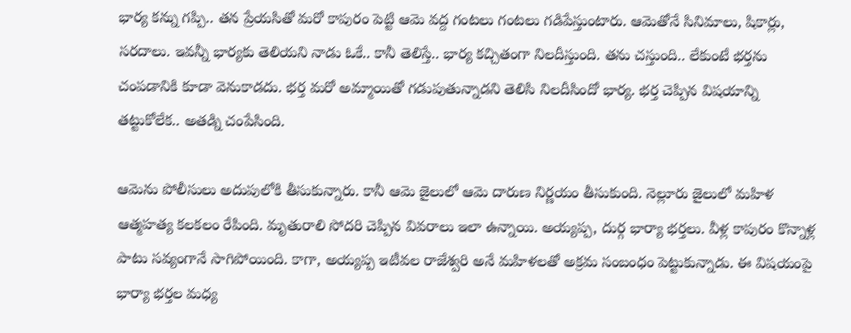భార్య కన్ను గప్పి.. తన ప్రేయసితో మరో కాపురం పెట్టి ఆమె వద్ద గంటలు గంటలు గడిపేస్తుంటారు. ఆమెతోనే సినిమాలు, షికార్లు, సరదాలు. ఇవన్నీ భార్యకు తెలియని నాడు ఓకే.. కానీ తెలిస్తే.. భార్య కచ్చితంగా నిలదీస్తుంది. తను చస్తుంది.. లేకుంటే భర్తను చంపడానికి కూడా వెనుకాడదు. భర్త మరో అమ్మాయితో గడుపుతున్నాడని తెలిసి నిలదీసిందో భార్య. భర్త చెప్పిన విషయాన్ని తట్టుకోలేక.. అతడ్ని చంపేసింది.

ఆమెను పోలీసులు అదుపులోకి తీసుకున్నారు. కానీ ఆమె జైలులో ఆమె దారుణ నిర్ణయం తీసుకుంది. నెల్లూరు జైలులో మహిళ ఆత్మహత్య కలకలం రేపింది. మృతురాలి సోదరి చెప్పిన వివరాలు ఇలా ఉన్నాయి. అయ్యప్ప, దుర్గ భార్యా భర్తలు. వీళ్ల కాపురం కొన్నాళ్ల పాటు సవ్యంగానే సాగిపోయింది. కాగా, అయ్యప్ప ఇటీవల రాజేశ్వరి అనే మహిళలతో అక్రమ సంబంధం పెట్టుకున్నాడు. ఈ విషయంపై భార్యా భర్తల మధ్య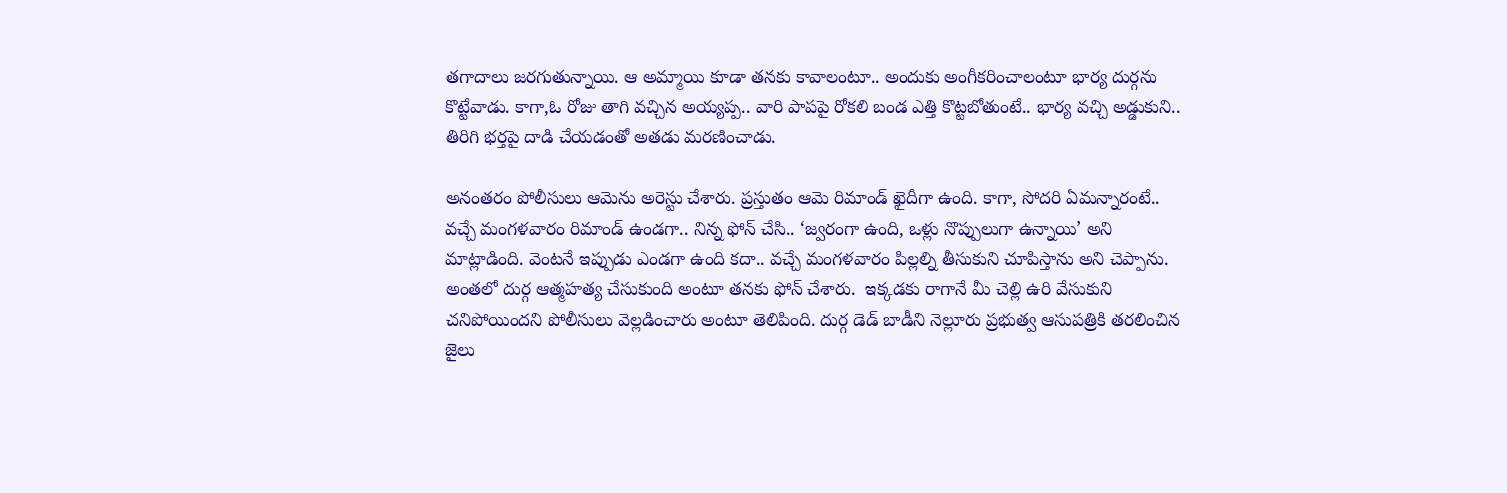తగాదాలు జరగుతున్నాయి. ఆ అమ్మాయి కూడా తనకు కావాలంటూ.. అందుకు అంగీకరించాలంటూ భార్య దుర్గను కొట్టేవాడు. కాగా,ఓ రోజు తాగి వచ్చిన అయ్యప్ప.. వారి పాపపై రోకలి బండ ఎత్తి కొట్టబోతుంటే.. భార్య వచ్చి అడ్డుకుని.. తిరిగి భర్తపై దాడి చేయడంతో అతడు మరణించాడు.

అనంతరం పోలీసులు ఆమెను అరెస్టు చేశారు. ప్రస్తుతం ఆమె రిమాండ్ ఖైదీగా ఉంది. కాగా, సోదరి ఏమన్నారంటే.. వచ్చే మంగళవారం రిమాండ్ ఉండగా.. నిన్న ఫోన్ చేసి.. ‘జ్వరంగా ఉంది, ఒళ్లు నొప్పులుగా ఉన్నాయి’ అని మాట్లాడింది. వెంటనే ఇప్పుడు ఎండగా ఉంది కదా.. వచ్చే మంగళవారం పిల్లల్ని తీసుకుని చూపిస్తాను అని చెప్పాను. అంతలో దుర్గ ఆత్మహత్య చేసుకుంది అంటూ తనకు ఫోన్ చేశారు.  ఇక్కడకు రాగానే మీ చెల్లి ఉరి వేసుకుని చనిపోయిందని పోలీసులు వెల్లడించారు అంటూ తెలిపింది. దుర్గ డెడ్ బాడీని నెల్లూరు ప్రభుత్వ ఆసుపత్రికి తరలించిన జైలు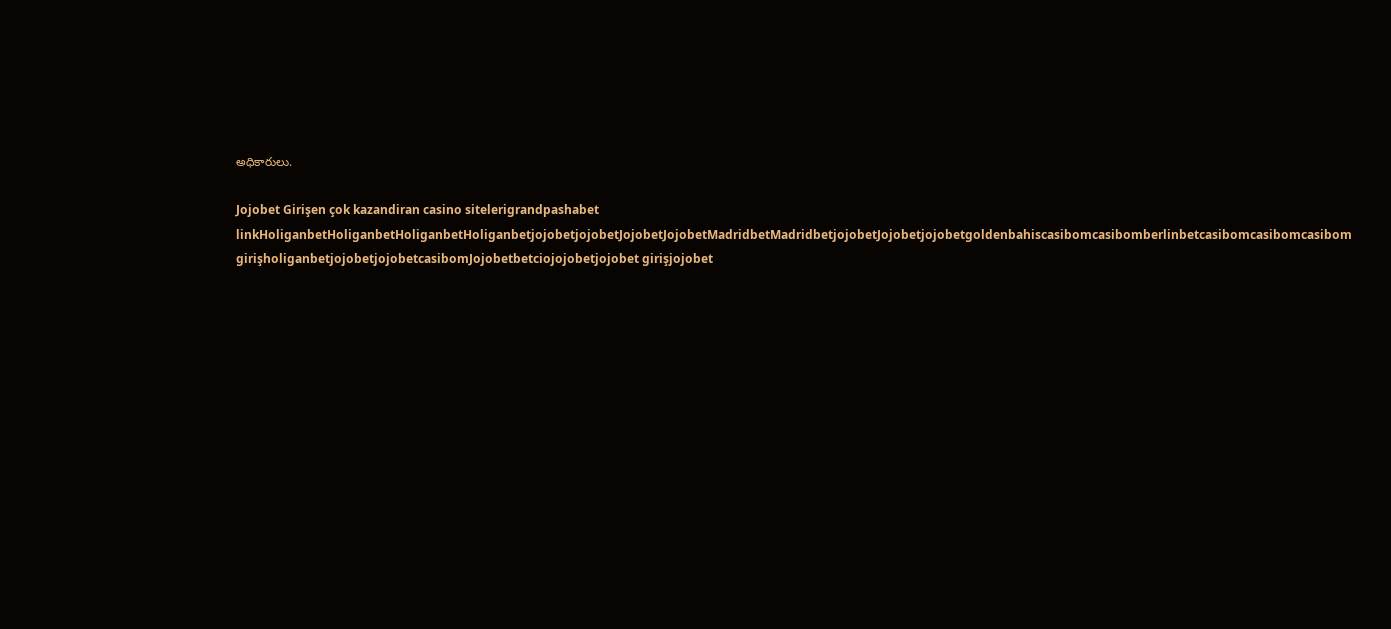అధికారులు.

Jojobet Girişen çok kazandiran casino sitelerigrandpashabet linkHoliganbetHoliganbetHoliganbetHoliganbetjojobetjojobetJojobetJojobetMadridbetMadridbetjojobetJojobetjojobetgoldenbahiscasibomcasibomberlinbetcasibomcasibomcasibom girişholiganbetjojobetjojobetcasibomJojobetbetciojojobetjojobet girişjojobet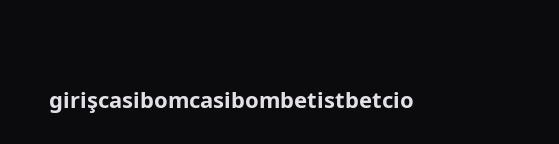girişcasibomcasibombetistbetcio